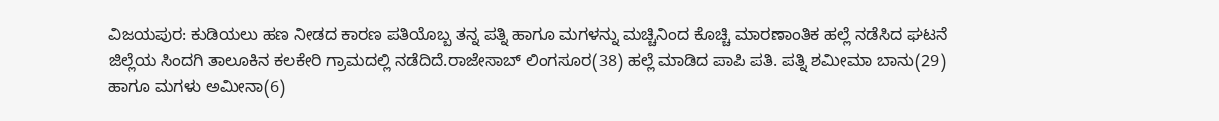ವಿಜಯಪುರ: ಕುಡಿಯಲು ಹಣ ನೀಡದ ಕಾರಣ ಪತಿಯೊಬ್ಬ ತನ್ನ ಪತ್ನಿ ಹಾಗೂ ಮಗಳನ್ನು ಮಚ್ಚಿನಿಂದ ಕೊಚ್ಚಿ ಮಾರಣಾಂತಿಕ ಹಲ್ಲೆ ನಡೆಸಿದ ಘಟನೆ ಜಿಲ್ಲೆಯ ಸಿಂದಗಿ ತಾಲೂಕಿನ ಕಲಕೇರಿ ಗ್ರಾಮದಲ್ಲಿ ನಡೆದಿದೆ.ರಾಜೇಸಾಬ್ ಲಿಂಗಸೂರ(38) ಹಲ್ಲೆ ಮಾಡಿದ ಪಾಪಿ ಪತಿ. ಪತ್ನಿ ಶಮೀಮಾ ಬಾನು(29) ಹಾಗೂ ಮಗಳು ಅಮೀನಾ(6)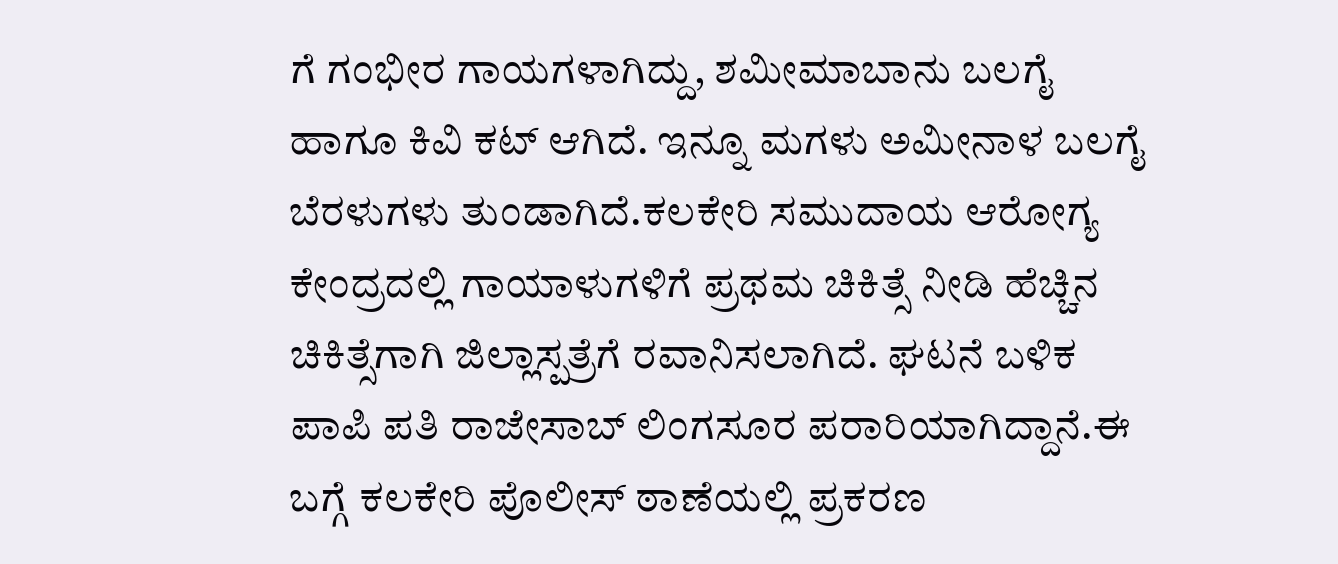ಗೆ ಗಂಭೀರ ಗಾಯಗಳಾಗಿದ್ದು, ಶಮೀಮಾಬಾನು ಬಲಗೈ ಹಾಗೂ ಕಿವಿ ಕಟ್ ಆಗಿದೆ. ಇನ್ನೂ ಮಗಳು ಅಮೀನಾಳ ಬಲಗೈ ಬೆರಳುಗಳು ತುಂಡಾಗಿದೆ.ಕಲಕೇರಿ ಸಮುದಾಯ ಆರೋಗ್ಯ ಕೇಂದ್ರದಲ್ಲಿ ಗಾಯಾಳುಗಳಿಗೆ ಪ್ರಥಮ ಚಿಕಿತ್ಸೆ ನೀಡಿ ಹೆಚ್ಚಿನ ಚಿಕಿತ್ಸೆಗಾಗಿ ಜಿಲ್ಲಾಸ್ಪತ್ರೆಗೆ ರವಾನಿಸಲಾಗಿದೆ. ಘಟನೆ ಬಳಿಕ ಪಾಪಿ ಪತಿ ರಾಜೇಸಾಬ್ ಲಿಂಗಸೂರ ಪರಾರಿಯಾಗಿದ್ದಾನೆ.ಈ ಬಗ್ಗೆ ಕಲಕೇರಿ ಪೊಲೀಸ್ ಠಾಣೆಯಲ್ಲಿ ಪ್ರಕರಣ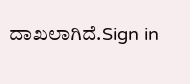ದಾಖಲಾಗಿದೆ.Sign in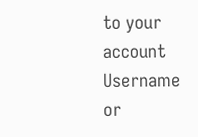to your account
Username or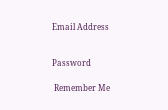Email Address


Password

 Remember Me